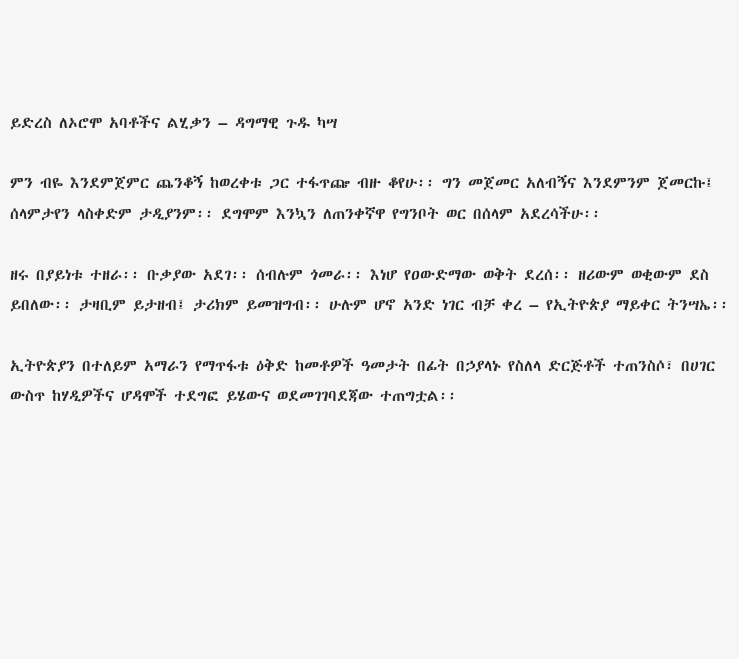ይድረስ ለኦሮሞ አባቶችና ልሂቃን – ዳግማዊ ጉዱ ካሣ

ምን ብዬ እንደምጀምር ጨንቆኝ ከወረቀቱ ጋር ተፋጥጬ ብዙ ቆየሁ፡፡ ግን መጀመር አለብኝና እንደምንም ጀመርኩ፤ ሰላምታየን ላስቀድም ታዲያንም፡፡ ደግሞም እንኳን ለጠንቀኛዋ የግንቦት ወር በሰላም አደረሳችሁ፡፡

ዘሩ በያይነቱ ተዘራ፡፡ ቡቃያው አደገ፡፡ ሰብሉም ጎመራ፡፡ እነሆ የዐውድማው ወቅት ደረሰ፡፡ ዘሪውም ወቂውም ደስ ይበለው፡፡ ታዛቢም ይታዘብ፤ ታሪክም ይመዝግብ፡፡ ሁሉም ሆኖ አንድ ነገር ብቻ ቀረ – የኢትዮጵያ ማይቀር ትንሣኤ፡፡

ኢትዮጵያን በተለይም አማራን የማጥፋቱ ዕቅድ ከመቶዎች ዓመታት በፊት በኃያላኑ የስለላ ድርጅቶች ተጠንስሶ፣ በሀገር ውስጥ ከሃዲዎችና ሆዳሞች ተደግፎ ይሄውና ወደመገገባደጃው ተጠግቷል፡፡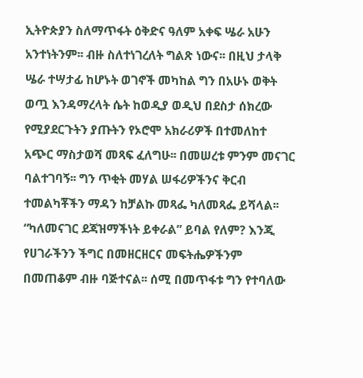ኢትዮጵያን ስለማጥፋት ዕቅድና ዓለም አቀፍ ሤራ አሁን አንተነትንም፡፡ ብዙ ስለተነገረለት ግልጽ ነውና፡፡ በዚህ ታላቅ ሤራ ተሣታፊ ከሆኑት ወገኖች መካከል ግን በአሁኑ ወቅት ወጧ እንዳማረላት ሴት ከወዲያ ወዲህ በደስታ ሰክረው የሚያደርጉትን ያጡትን የኦሮሞ አክራሪዎች በተመለከተ አጭር ማስታወሻ መጻፍ ፈለግሁ፡፡ በመሠረቱ ምንም መናገር  ባልተገባኝ፡፡ ግን ጥቂት መሃል ሠፋሪዎችንና ቅርብ ተመልካቾችን ማዳን ከቻልኩ መጻፌ ካለመጻፌ ይሻላል፡፡ “ካለመናገር ደጃዝማችነት ይቀራል” ይባል የለም? እንጂ የሀገራችንን ችግር በመዘርዘርና መፍትሔዎችንም በመጠቆም ብዙ ባጅተናል፡፡ ሰሚ በመጥፋቱ ግን የተባለው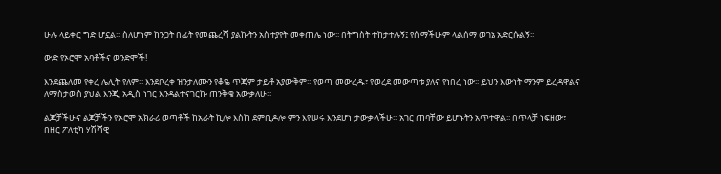ሁሉ ላይቀር ግድ ሆኗል፡፡ ስለሆነም ከንጋት በፊት የመጨረሻ ያልኩትን አስተያየት መቀጠሌ ነው፡፡ በትግስት ተከታተሉኝ፤ የሰማችሁም ላልሰማ ወገኔ አድርሱልኝ፡፡

ውድ የኦሮሞ አባቶችና ወንድሞች!

እንደጨለመ የቀረ ሌሊት የለም፡፡ እንደቦረቀ ዝንታለሙን የቆዬ ጥጃም ታይቶ አያውቅም፡፡ የወጣ መውረዱ፣ የወረደ መውጣቱ ያለና የነበረ ነው፡፡ ይህን እውነት ማንም ይረዳዋልና ለማስታወስ ያህል እንጂ አዲስ ነገር እንዳልተናገርኩ ጠንቅቄ አውቃለሁ፡፡

ልጆቻችሁና ልጆቻችን የኦሮሞ አክራሪ ወጣቶች ከአራት ኪሎ እስከ ደምቢዶሎ ምን እየሠሩ እንደሆነ ታውቃላችሁ፡፡ አገር ጠባቸው ይሆኑትን አጥተዋል፡፡ በጥላቻ ነፍዘው፣ በዘር ፖለቲካ ሃሽሻዊ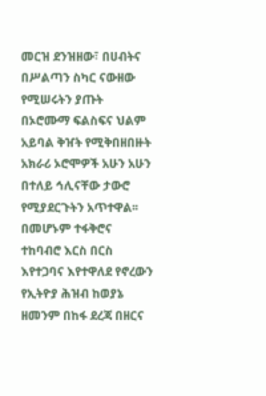መርዝ ደንዝዘው፣ በሀብትና በሥልጣን ስካር ናውዘው የሚሠሩትን ያጡት በኦሮሙማ ፍልስፍና ህልም አይባል ቅዠት የሚቅበዘበዙት አክራሪ ኦሮሞዎች አሁን አሁን በተለይ ኅሊናቸው ታውሮ የሚያደርጉትን አጥተዋል፡፡ በመሆኑም ተፋቅሮና ተከባብሮ እርስ በርስ እየተጋባና እየተዋለደ የኖረውን የኢትዮያ ሕዝብ ከወያኔ ዘመንም በከፋ ደረጃ በዘርና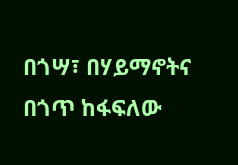በጎሣ፣ በሃይማኖትና በጎጥ ከፋፍለው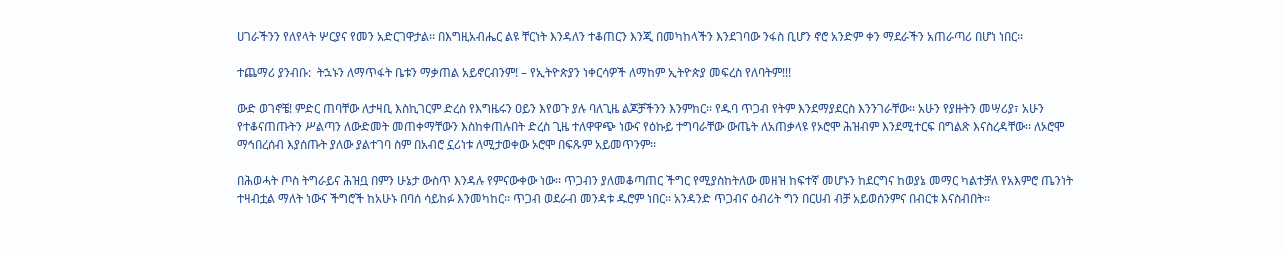ሀገራችንን የለየላት ሦርያና የመን አድርገዋታል፡፡ በእግዚአብሔር ልዩ ቸርነት እንዳለን ተቆጠርን እንጂ በመካከላችን እንደገባው ንፋስ ቢሆን ኖሮ አንድም ቀን ማደራችን አጠራጣሪ በሆነ ነበር፡፡

ተጨማሪ ያንብቡ:  ትኋኑን ለማጥፋት ቤቱን ማቃጠል አይኖርብንም! – የኢትዮጵያን ነቀርሳዎች ለማከም ኢትዮጵያ መፍረስ የለባትም!!!

ውድ ወገኖቼ! ምድር ጠባቸው ለታዛቢ እስኪገርም ድረስ የእግዜሩን ዐይን እየወጉ ያሉ ባለጊዜ ልጆቻችንን እንምከር፡፡ የዱባ ጥጋብ የትም እንደማያደርስ እንንገራቸው፡፡ አሁን የያዙትን መሣሪያ፣ አሁን የተቆናጠጡትን ሥልጣን ለውድመት መጠቀማቸውን እስከቀጠሉበት ድረስ ጊዜ ተለዋዋጭ ነውና የዕኩይ ተግባራቸው ውጤት ለአጠቃላዩ የኦሮሞ ሕዝብም እንደሚተርፍ በግልጽ እናስረዳቸው፡፡ ለኦሮሞ ማኅበረሰብ እያሰጡት ያለው ያልተገባ ስም በአብሮ ኗሪነቱ ለሚታወቀው ኦሮሞ በፍጹም አይመጥንም፡፡

በሕወሓት ጦስ ትግራይና ሕዝቧ በምን ሁኔታ ውስጥ እንዳሉ የምናውቀው ነው፡፡ ጥጋብን ያለመቆጣጠር ችግር የሚያስከትለው መዘዝ ከፍተኛ መሆኑን ከደርግና ከወያኔ መማር ካልተቻለ የአእምሮ ጤንነት ተዛብቷል ማለት ነውና ችግሮች ከአሁኑ በባሰ ሳይከፉ እንመካከር፡፡ ጥጋብ ወደራብ መንዳቱ ዱሮም ነበር፡፡ አንዳንድ ጥጋብና ዕብሪት ግን በርሀብ ብቻ አይወሰንምና በብርቱ እናስብበት፡፡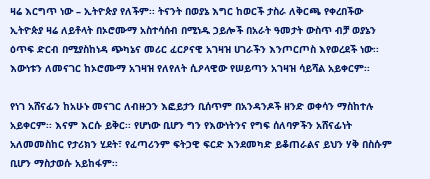ዛሬ እርግጥ ነው – ኢትዮጵያ የለችም፡፡ ትናንት በወያኔ እግር ከወርች ታስራ ለቅርጫ የቀረበችው ኢትዮጵያ ዛሬ ለይቶላት በኦሮሙማ አስተሳሰብ በሚነዱ ኃይሎች በአራት ዓመታት ውስጥ ብቻ ወያኔን ዕጥፍ ድርብ በሚያስከነዳ ጭካኔና መሪር ፈርዖናዊ አገዛዝ ሀገራችን እንጦርጦስ እየወረደች ነው፡፡ እውነቱን ለመናገር ከኦሮሙማ አገዛዝ የለየለት ሲዖላዊው የሠይጣን አገዛዝ ሳይሻል አይቀርም፡፡

የነገ አሸናፊን ከአሁኑ መናገር ለብዙኃን እፎይታን ቢሰጥም በአንዳንዶች ዘንድ ወቀሳን ማስከተሉ አይቀርም፡፡ እናም እርሱ ይቅር፡፡ የሆነው ቢሆን ግን የእውነትንና የግፍ ሰለባዎችን አሸናፊነት አለመመስከር የታሪክን ሂደት፣ የፈጣሪንም ፍትኃዊ ፍርድ እንደመካድ ይቆጠራልና ይህን ሃቅ በስሱም ቢሆን ማስታወሱ አይከፋም፡፡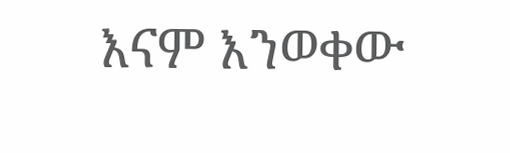እናም እንወቀው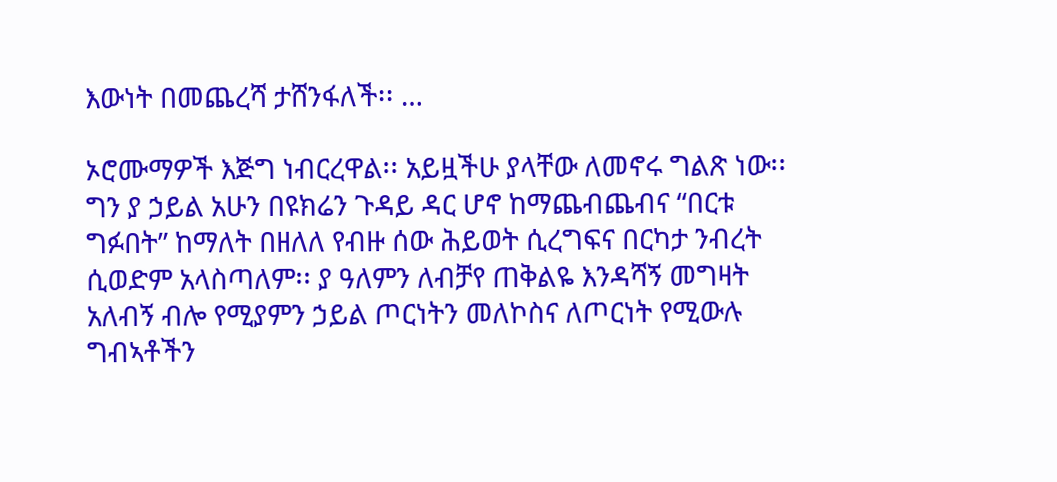እውነት በመጨረሻ ታሸንፋለች፡፡ …

ኦሮሙማዎች እጅግ ነብርረዋል፡፡ አይዟችሁ ያላቸው ለመኖሩ ግልጽ ነው፡፡ ግን ያ ኃይል አሁን በዩክሬን ጉዳይ ዳር ሆኖ ከማጨብጨብና “በርቱ ግፉበት” ከማለት በዘለለ የብዙ ሰው ሕይወት ሲረግፍና በርካታ ንብረት ሲወድም አላስጣለም፡፡ ያ ዓለምን ለብቻየ ጠቅልዬ እንዳሻኝ መግዛት አለብኝ ብሎ የሚያምን ኃይል ጦርነትን መለኮስና ለጦርነት የሚውሉ ግብኣቶችን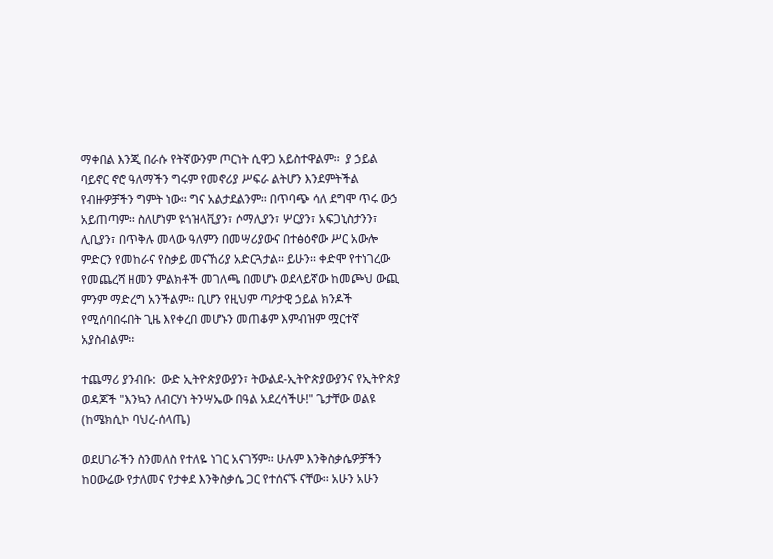ማቀበል እንጂ በራሱ የትኛውንም ጦርነት ሲዋጋ አይስተዋልም፡፡  ያ ኃይል ባይኖር ኖሮ ዓለማችን ግሩም የመኖሪያ ሥፍራ ልትሆን እንደምትችል የብዙዎቻችን ግምት ነው፡፡ ግና አልታደልንም፡፡ በጥባጭ ሳለ ደግሞ ጥሩ ውኃ አይጠጣም፡፡ ስለሆነም ዩጎዝላቪያን፣ ሶማሊያን፣ ሦርያን፣ አፍጋኒስታንን፣ ሊቢያን፣ በጥቅሉ መላው ዓለምን በመሣሪያውና በተፅዕኖው ሥር አውሎ ምድርን የመከራና የስቃይ መናኸሪያ አድርጓታል፡፡ ይሁን፡፡ ቀድሞ የተነገረው የመጨረሻ ዘመን ምልክቶች መገለጫ በመሆኑ ወደላይኛው ከመጮህ ውጪ ምንም ማድረግ አንችልም፡፡ ቢሆን የዚህም ጣዖታዊ ኃይል ክንዶች የሚሰባበሩበት ጊዜ እየቀረበ መሆኑን መጠቆም እምብዝም ሟርተኛ አያስብልም፡፡

ተጨማሪ ያንብቡ:  ውድ ኢትዮጵያውያን፣ ትውልደ-ኢትዮጵያውያንና የኢትዮጵያ ወዳጆች "እንኳን ለብርሃነ ትንሣኤው በዓል አደረሳችሁ!" ጌታቸው ወልዩ (ከሜክሲኮ ባህረ-ሰላጤ)

ወደሀገራችን ስንመለስ የተለዬ ነገር አናገኝም፡፡ ሁሉም እንቅስቃሴዎቻችን ከዐውሬው የታለመና የታቀደ እንቅስቃሴ ጋር የተሰናኙ ናቸው፡፡ አሁን አሁን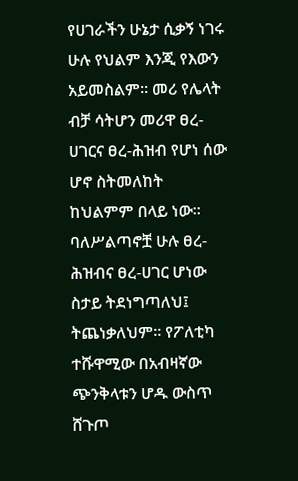የሀገራችን ሁኔታ ሲቃኝ ነገሩ ሁሉ የህልም እንጂ የእውን አይመስልም፡፡ መሪ የሌላት ብቻ ሳትሆን መሪዋ ፀረ-ሀገርና ፀረ-ሕዝብ የሆነ ሰው ሆኖ ስትመለከት ከህልምም በላይ ነው፡፡ ባለሥልጣኖቿ ሁሉ ፀረ-ሕዝብና ፀረ-ሀገር ሆነው ስታይ ትደነግጣለህ፤ ትጨነቃለህም፡፡ የፖለቲካ ተሹዋሚው በአብዛኛው ጭንቅላቱን ሆዱ ውስጥ ሸጉጦ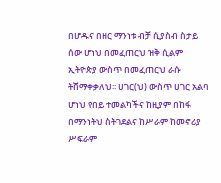በሆዱና በዘር ማንነቱ ብቻ ሲያስብ ስታይ ሰው ሆነህ በመፈጠርህ ዝቅ ሲልም ኢትዮጵያ ውስጥ በመፈጠርህ ራሱ ትሸማቀቃለህ፡፡ ሀገር(ህ) ውስጥ ሀገር አልባ ሆነህ የበይ ተመልካችና ከዚያም በከፋ በማንነትህ ስትገደልና ከሥራም ከመኖሪያ ሥፍራም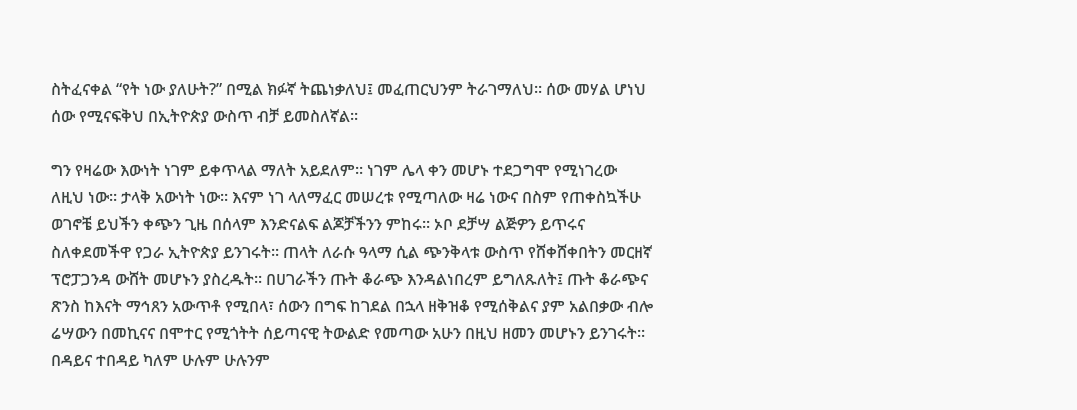ስትፈናቀል “የት ነው ያለሁት?” በሚል ክፉኛ ትጨነቃለህ፤ መፈጠርህንም ትራገማለህ፡፡ ሰው መሃል ሆነህ ሰው የሚናፍቅህ በኢትዮጵያ ውስጥ ብቻ ይመስለኛል፡፡

ግን የዛሬው እውነት ነገም ይቀጥላል ማለት አይደለም፡፡ ነገም ሌላ ቀን መሆኑ ተደጋግሞ የሚነገረው ለዚህ ነው፡፡ ታላቅ አውነት ነው፡፡ እናም ነገ ላለማፈር መሠረቱ የሚጣለው ዛሬ ነውና በስም የጠቀስኳችሁ ወገኖቼ ይህችን ቀጭን ጊዜ በሰላም እንድናልፍ ልጆቻችንን ምከሩ፡፡ ኦቦ ደቻሣ ልጅዎን ይጥሩና ስለቀደመችዋ የጋራ ኢትዮጵያ ይንገሩት፡፡ ጠላት ለራሱ ዓላማ ሲል ጭንቅላቱ ውስጥ የሸቀሸቀበትን መርዘኛ ፕሮፓጋንዳ ውሸት መሆኑን ያስረዱት፡፡ በሀገራችን ጡት ቆራጭ እንዳልነበረም ይግለጹለት፤ ጡት ቆራጭና ጽንስ ከእናት ማኅጸን አውጥቶ የሚበላ፣ ሰውን በግፍ ከገደል በኋላ ዘቅዝቆ የሚሰቅልና ያም አልበቃው ብሎ ሬሣውን በመኪናና በሞተር የሚጎትት ሰይጣናዊ ትውልድ የመጣው አሁን በዚህ ዘመን መሆኑን ይንገሩት፡፡ በዳይና ተበዳይ ካለም ሁሉም ሁሉንም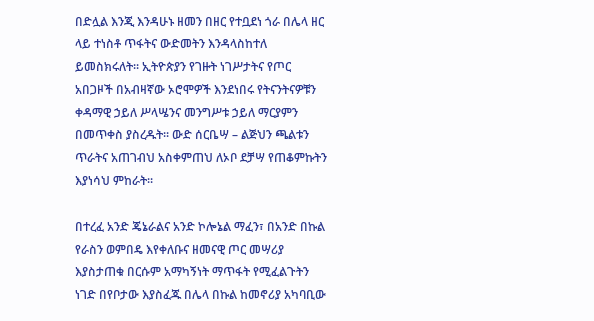በድሏል እንጂ እንዳሁኑ ዘመን በዘር የተቧደነ ጎራ በሌላ ዘር ላይ ተነስቶ ጥፋትና ውድመትን እንዳላስከተለ ይመስክሩለት፡፡ ኢትዮጵያን የገዙት ነገሥታትና የጦር አበጋዞች በአብዛኛው ኦሮሞዎች እንደነበሩ የትናንትናዎቹን ቀዳማዊ ኃይለ ሥላሤንና መንግሥቱ ኃይለ ማርያምን በመጥቀስ ያስረዱት፡፡ ውድ ሰርቤሣ – ልጅህን ጫልቱን ጥራትና አጠገብህ አስቀምጠህ ለኦቦ ደቻሣ የጠቆምኩትን እያነሳህ ምከራት፡፡

በተረፈ አንድ ጄኔራልና አንድ ኮሎኔል ማፈን፣ በአንድ በኩል የራስን ወምበዴ እየቀለቡና ዘመናዊ ጦር መሣሪያ እያስታጠቁ በርሱም አማካኝነት ማጥፋት የሚፈልጉትን ነገድ በየቦታው እያስፈጁ በሌላ በኩል ከመኖሪያ አካባቢው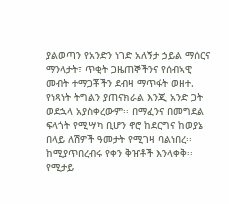ያልወጣን የአንድን ነገድ አለኝታ ኃይል ማሰርና ማንላታት፣ ጥቂት ጋዜጠኞችንና የሰብኣዊ መብት ተማጋቾችን ደብዛ ማጥፋት ወዘተ. የነጻነት ትግልን ያጠናክራል እንጂ አንድ ጋት ወደኋላ አያስቀረውም፡፡ በማፈንና በመግደል ፍላጎት የሚሣካ ቢሆን ኖሮ ከደርግና ከወያኔ በላይ ለሽዎች ዓመታት የሚገዛ ባልነበረ፡፡ ከሚያጥበረብሩ የቀን ቅዠቶች እንላቀቅ፡፡ የሚታይ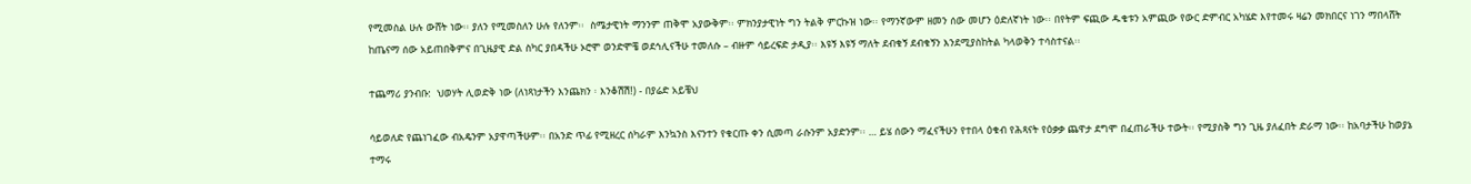የሚመስል ሁሉ ውሸት ነው፡፡ ያለን የሚመስለን ሁሉ የለንም፡፡  ስሜታዊነት ማንንም ጠቅሞ አያውቅም፡፡ ምክንያታዊነት ግን ትልቅ ምርኩዝ ነው፡፡ የማንኛውም ዘመን ሰው መሆን ዕድለኛነት ነው፡፡ በየትም ፍጪው ዱቄቱን አምጪው የውር ድምብር አካሄድ እየተመሩ ዛሬን መክበርና ነገን ማበላሸት ከጤናማ ሰው አይጠበቅምና በጊዜያዊ ድል ስካር ያበዳችሁ ኦሮሞ ወንድሞቼ ወደኅሊናችሁ ተመለሱ – ብዙም ሳይረፍድ ታዲያ፡፡ እዩኝ እዩኝ ማለት ደብቁኝ ደብቁኝን እንደሚያስከትል ካላወቅን ተሳስተናል፡፡

ተጨማሪ ያንብቡ:  ህወሃት ሊወድቅ ነው (ለነጻነታችን እንጨክን ፡ እንቆሽሽ!) - በያሬድ አይቼህ

ሳይወለድ የጨነገፈው ብአዴንም አያዋጣችሁም፡፡ በአንድ ጥፊ የሚዘረር ሰካራም እንኳንስ እናንተን የቁርጡ ቀን ሲመጣ ራሱንም አያድንም፡፡ … ይሄ ሰውን ማፈናችሁን የተበላ ዕቁብ የሕጻናት የዕቃቃ ጨዋታ ደግሞ በፈጠራችሁ ተውት፡፡ የሚያስቅ ግን ጊዜ ያለፈበት ድራማ ነው፡፡ ከአባታችሁ ከወያኔ ተማሩ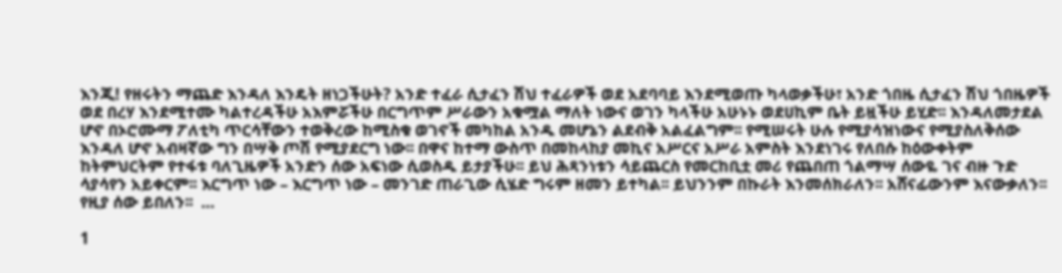እንጂ! የዘሩትን ማጨድ እንዳለ እንዴት ዘነጋችሁት? አንድ ተፈራ ሲታፈን ሽህ ተፈራዎች ወደ አደባባይ እንደሚወጡ ካላወቃችሁ፣ አንድ ጎበዜ ሲታፈን ሽህ ጎበዜዎች ወደ በረሃ እንደሚተሙ ካልተረዳችሁ አእምሯችሁ በርግጥም ሥራውን አቁሟል ማለት ነውና ወገን ካላችሁ አሁኑኑ ወደሀኪም ቤት ይዟችሁ ይሂድ፡፡ እንዳለመታደል ሆኖ በኦሮሙማ ፖለቲካ ጥርሳቸውን ተወቅረው ከሚስቁ ወገኖች መካከል አንዱ መሆኔን ልደብቅ አልፈልግም፡፡ የሚሠሩት ሁሉ የሚያሳዝነውና የሚያስለቅሰው እንዳለ ሆኖ አብዛኛው ግን በሣቅ ጦሽ የሚያደርግ ነው፡፡ በዋና ከተማ ውስጥ በመከላከያ መኪና አሥርና አሥራ አምስት እንደነገሩ የለበሱ ከዕውቀትም ከትምህርትም የተፋቱ ባለጊዜዎች አንድን ሰው አፍነው ሲወስዱ ይታያችሁ፡፡ ይህ ሕጻንነቱን ሳይጨርስ የመርከቢቷ መሪ የጨበጠ ጎልማሣ ሰውዬ ገና ብዙ ጉድ ሳያሳየን አይቀርም፡፡ እርግጥ ነው – እርግጥ ነው – መንገድ ጠራጊው ሲሄድ ግሩም ዘመን ይተካል፡፡ ይህንንም በኩራት እንመሰክራለን፡፡ አሸናፊውንም እናውቃለን፡፡ የዚያ ሰው ይበለን፡፡  …

1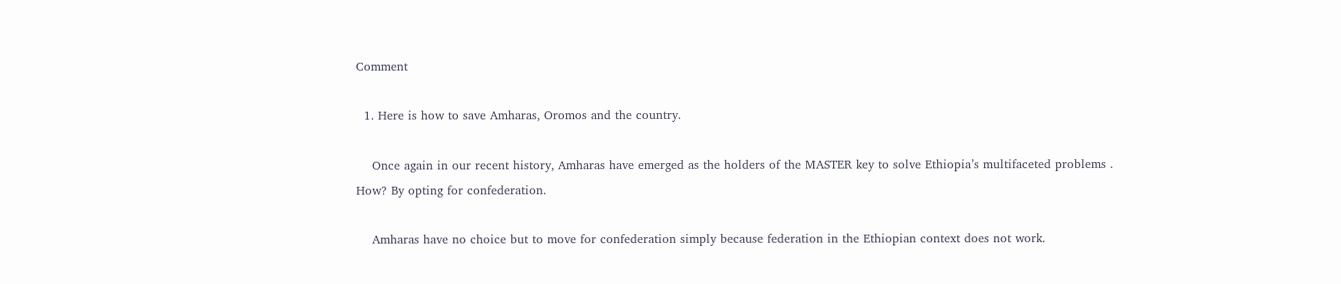Comment

  1. Here is how to save Amharas, Oromos and the country.

    Once again in our recent history, Amharas have emerged as the holders of the MASTER key to solve Ethiopia’s multifaceted problems . How? By opting for confederation.

    Amharas have no choice but to move for confederation simply because federation in the Ethiopian context does not work.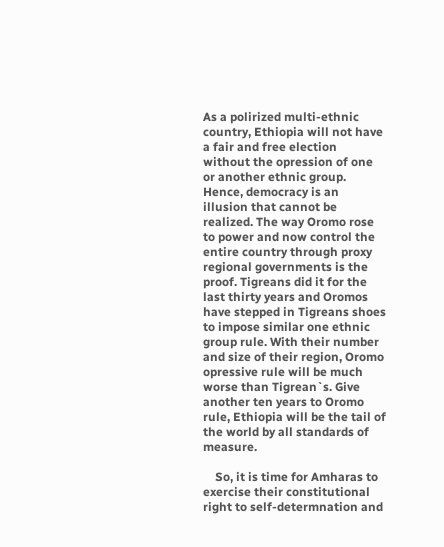As a polirized multi-ethnic country, Ethiopia will not have a fair and free election without the opression of one or another ethnic group. Hence, democracy is an illusion that cannot be realized. The way Oromo rose to power and now control the entire country through proxy regional governments is the proof. Tigreans did it for the last thirty years and Oromos have stepped in Tigreans shoes to impose similar one ethnic group rule. With their number and size of their region, Oromo opressive rule will be much worse than Tigrean`s. Give another ten years to Oromo rule, Ethiopia will be the tail of the world by all standards of measure.

    So, it is time for Amharas to exercise their constitutional right to self-determnation and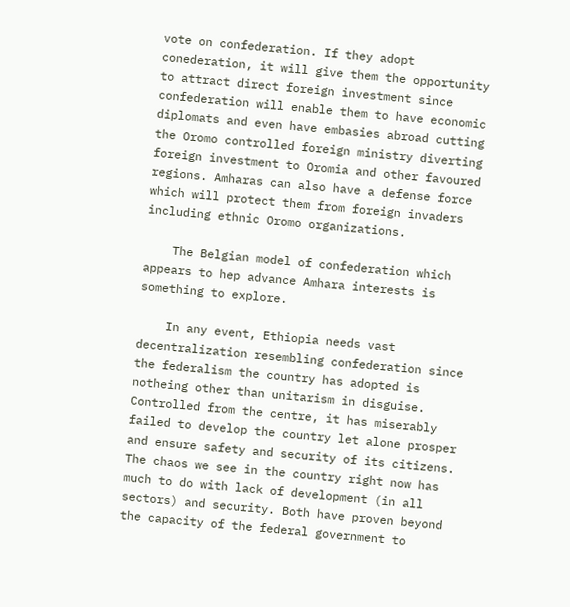vote on confederation. If they adopt conederation, it will give them the opportunity to attract direct foreign investment since confederation will enable them to have economic diplomats and even have embasies abroad cutting the Oromo controlled foreign ministry diverting foreign investment to Oromia and other favoured regions. Amharas can also have a defense force which will protect them from foreign invaders including ethnic Oromo organizations.

    The Belgian model of confederation which appears to hep advance Amhara interests is something to explore.

    In any event, Ethiopia needs vast decentralization resembling confederation since the federalism the country has adopted is notheing other than unitarism in disguise. Controlled from the centre, it has miserably failed to develop the country let alone prosper and ensure safety and security of its citizens. The chaos we see in the country right now has much to do with lack of development (in all sectors) and security. Both have proven beyond the capacity of the federal government to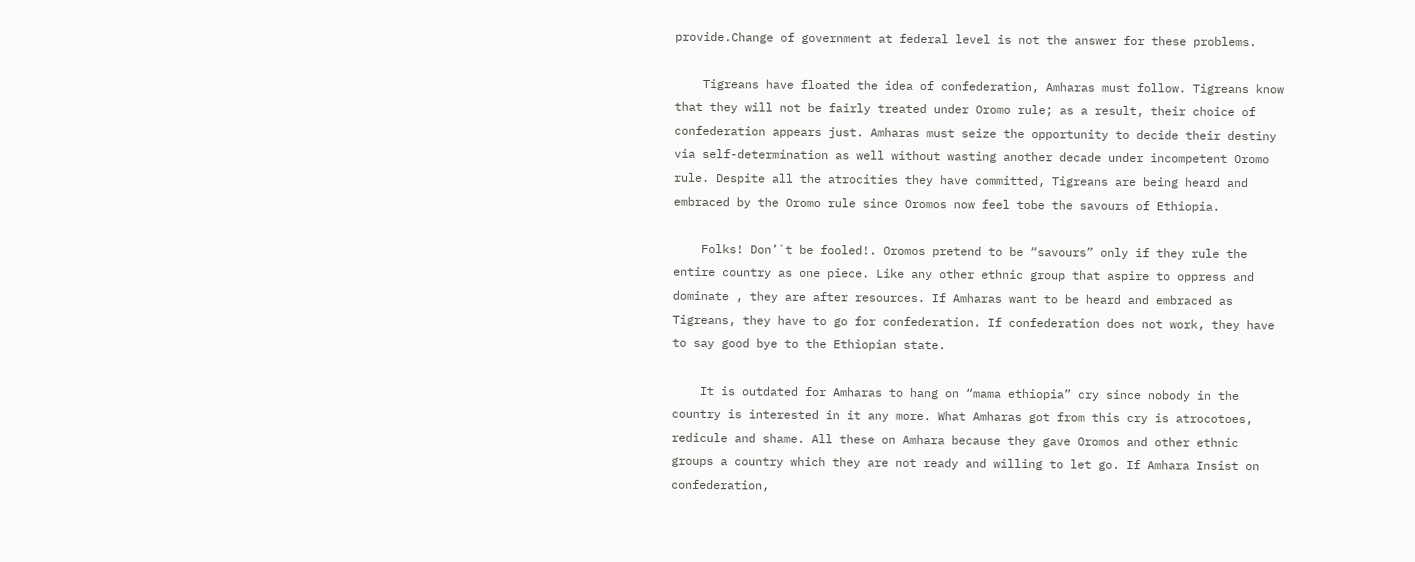provide.Change of government at federal level is not the answer for these problems.

    Tigreans have floated the idea of confederation, Amharas must follow. Tigreans know that they will not be fairly treated under Oromo rule; as a result, their choice of confederation appears just. Amharas must seize the opportunity to decide their destiny via self-determination as well without wasting another decade under incompetent Oromo rule. Despite all the atrocities they have committed, Tigreans are being heard and embraced by the Oromo rule since Oromos now feel tobe the savours of Ethiopia.

    Folks! Don’`t be fooled!. Oromos pretend to be “savours” only if they rule the entire country as one piece. Like any other ethnic group that aspire to oppress and dominate , they are after resources. If Amharas want to be heard and embraced as Tigreans, they have to go for confederation. If confederation does not work, they have to say good bye to the Ethiopian state.

    It is outdated for Amharas to hang on “mama ethiopia” cry since nobody in the country is interested in it any more. What Amharas got from this cry is atrocotoes, redicule and shame. All these on Amhara because they gave Oromos and other ethnic groups a country which they are not ready and willing to let go. If Amhara Insist on confederation,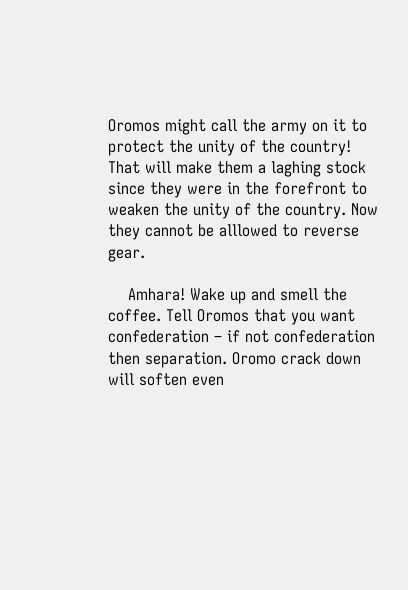Oromos might call the army on it to protect the unity of the country! That will make them a laghing stock since they were in the forefront to weaken the unity of the country. Now they cannot be alllowed to reverse gear.

    Amhara! Wake up and smell the coffee. Tell Oromos that you want confederation – if not confederation then separation. Oromo crack down will soften even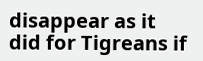disappear as it did for Tigreans if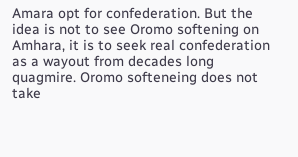Amara opt for confederation. But the idea is not to see Oromo softening on Amhara, it is to seek real confederation as a wayout from decades long quagmire. Oromo softeneing does not take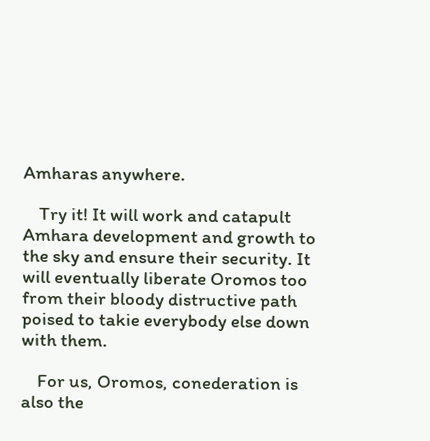Amharas anywhere.

    Try it! It will work and catapult Amhara development and growth to the sky and ensure their security. It will eventually liberate Oromos too from their bloody distructive path poised to takie everybody else down with them.

    For us, Oromos, conederation is also the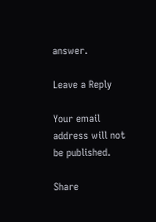answer.

Leave a Reply

Your email address will not be published.

Share